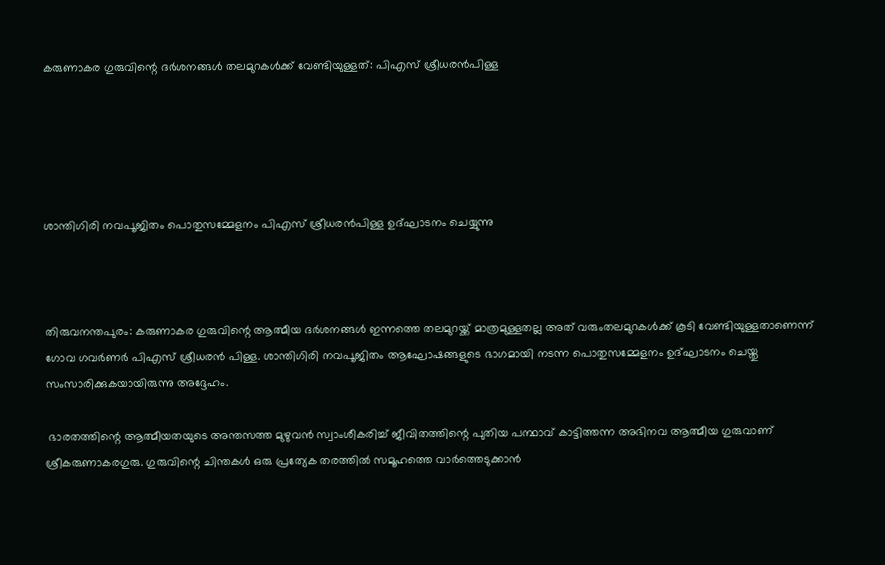കരുണാകര ഗുരുവിന്റെ ദര്‍ശനങ്ങള്‍ തലമുറകള്‍ക്ക് വേണ്ടിയുള്ളത്: പിഎസ് ശ്രീധരന്‍പിള്ള





ശാന്തിഗിരി നവപൂജിതം പൊതുസമ്മേളനം പിഎസ് ശ്രീധരന്‍പിള്ള ഉദ്ഘാടനം ചെയ്യുന്നു



തിരുവനന്തപുരം: കരുണാകര ഗുരുവിന്റെ ആത്മീയ ദര്‍ശനങ്ങള്‍ ഇന്നത്തെ തലമുറയ്ക്ക് മാത്രമുള്ളതല്ല അത് വരുംതലമുറകള്‍ക്ക് കൂടി വേണ്ടിയുള്ളതാണെന്ന് ഗോവ ഗവര്‍ണര്‍ പിഎസ് ശ്രീധരന്‍ പിള്ള. ശാന്തിഗിരി നവപൂജിതം ആഘോഷങ്ങളുടെ ഭാഗമായി നടന്ന പൊതുസമ്മേളനം ഉദ്ഘാടനം ചെയ്തു സംസാരിക്കുകയായിരുന്നു അദ്ദേഹം.

 ഭാരതത്തിന്റെ ആത്മീയതയുടെ അന്തസത്ത മുഴുവന്‍ സ്വാംശീകരിച്ച് ജീവിതത്തിന്റെ പുതിയ പന്ഥാവ് കാട്ടിത്തന്ന അഭിനവ ആത്മീയ ഗുരുവാണ് ശ്രീകരുണാകരഗുരു. ഗുരുവിന്റെ ചിന്തകള്‍ ഒരു പ്രത്യേക തരത്തില്‍ സമൂഹത്തെ വാര്‍ത്തെടുക്കാന്‍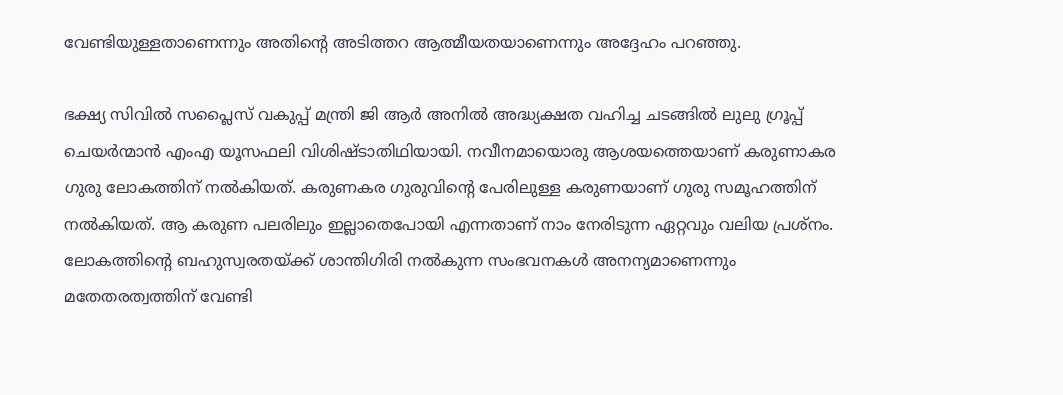വേണ്ടിയുള്ളതാണെന്നും അതിന്റെ അടിത്തറ ആത്മീയതയാണെന്നും അദ്ദേഹം പറഞ്ഞു.

ഭക്ഷ്യ സിവില്‍ സപ്ലൈസ് വകുപ്പ് മന്ത്രി ജി ആര്‍ അനില്‍ അദ്ധ്യക്ഷത വഹിച്ച ചടങ്ങില്‍ ലുലു ഗ്രൂപ്പ് ചെയര്‍ന്മാന്‍ എംഎ യൂസഫലി വിശിഷ്ടാതിഥിയായി. നവീനമായൊരു ആശയത്തെയാണ് കരുണാകര ഗുരു ലോകത്തിന് നല്‍കിയത്. കരുണകര ഗുരുവിന്റെ പേരിലുള്ള കരുണയാണ് ഗുരു സമൂഹത്തിന് നല്‍കിയത്. ആ കരുണ പലരിലും ഇല്ലാതെപോയി എന്നതാണ് നാം നേരിടുന്ന ഏറ്റവും വലിയ പ്രശ്‌നം. ലോകത്തിന്റെ ബഹുസ്വരതയ്ക്ക് ശാന്തിഗിരി നല്‍കുന്ന സംഭവനകള്‍ അനന്യമാണെന്നും മതേതരത്വത്തിന് വേണ്ടി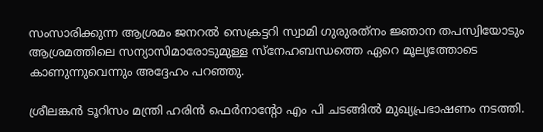സംസാരിക്കുന്ന ആശ്രമം ജനറല്‍ സെക്രട്ടറി സ്വാമി ഗുരുരത്‌നം ജ്ഞാന തപസ്വിയോടും ആശ്രമത്തിലെ സന്യാസിമാരോടുമുള്ള സ്‌നേഹബന്ധത്തെ ഏറെ മൂല്യത്തോടെ കാണുന്നുവെന്നും അദ്ദേഹം പറഞ്ഞു.

ശ്രീലങ്കന്‍ ടൂറിസം മന്ത്രി ഹരിന്‍ ഫെര്‍നാന്റോ എം പി ചടങ്ങില്‍ മുഖ്യപ്രഭാഷണം നടത്തി.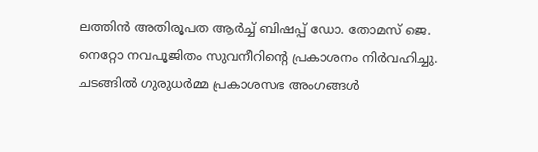ലത്തിന്‍ അതിരൂപത ആര്‍ച്ച് ബിഷപ്പ് ഡോ. തോമസ് ജെ. നെറ്റോ നവപൂജിതം സുവനീറിന്റെ പ്രകാശനം നിര്‍വഹിച്ചു. ചടങ്ങില്‍ ഗുരുധര്‍മ്മ പ്രകാശസഭ അംഗങ്ങള്‍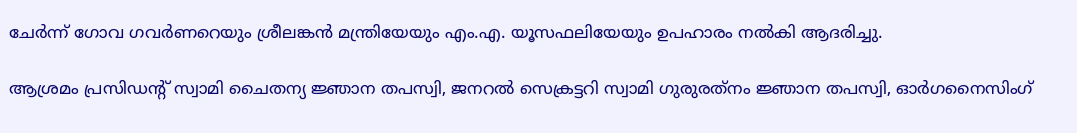ചേര്‍ന്ന് ഗോവ ഗവര്‍ണറെയും ശ്രീലങ്കന്‍ മന്ത്രിയേയും എം.എ. യൂസഫലിയേയും ഉപഹാരം നല്‍കി ആദരിച്ചു.

ആശ്രമം പ്രസിഡന്റ് സ്വാമി ചൈതന്യ ജ്ഞാന തപസ്വി, ജനറല്‍ സെക്രട്ടറി സ്വാമി ഗുരുരത്‌നം ജ്ഞാന തപസ്വി, ഓര്‍ഗനൈസിംഗ്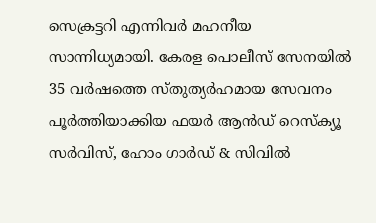സെക്രട്ടറി എന്നിവര്‍ മഹനീയ സാന്നിധ്യമായി. കേരള പൊലീസ് സേനയില്‍ 35 വര്‍ഷത്തെ സ്തുത്യര്‍ഹമായ സേവനം പൂര്‍ത്തിയാക്കിയ ഫയര്‍ ആന്‍ഡ് റെസ്‌ക്യൂ സര്‍വിസ്, ഹോം ഗാര്‍ഡ് & സിവില്‍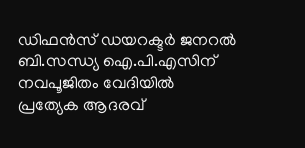ഡിഫന്‍സ് ഡയറക്ടര്‍ ജനറല്‍ ബി.സന്ധ്യ ഐ.പി.എസിന് നവപൂജിതം വേദിയില്‍ പ്രത്യേക ആദരവ്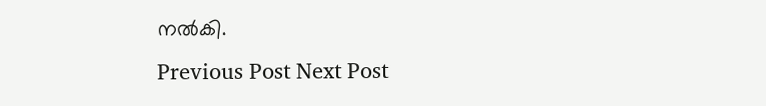നല്‍കി.
Previous Post Next Post